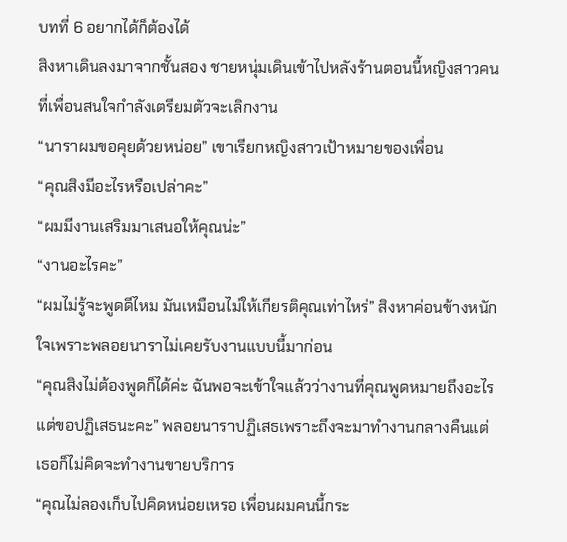บทที่ 6 อยากได้ก็ต้องได้
สิงหาเดินลงมาจากชั้นสอง ชายหนุ่มเดินเข้าไปหลังร้านตอนนี้หญิงสาวคนที่เพื่อนสนใจกำลังเตรียมตัวจะเลิกงาน
“นาราผมขอคุยด้วยหน่อย” เขาเรียกหญิงสาวเป้าหมายของเพื่อน
“คุณสิงมีอะไรหรือเปล่าคะ”
“ผมมีงานเสริมมาเสนอให้คุณน่ะ”
“งานอะไรคะ”
“ผมไม่รู้จะพูดดีไหม มันเหมือนไม่ให้เกียรติคุณเท่าไหร่” สิงหาค่อนข้างหนักใจเพราะพลอยนาราไม่เคยรับงานแบบนี้มาก่อน
“คุณสิงไม่ต้องพูดก็ได้ค่ะ ฉันพอจะเข้าใจแล้วว่างานที่คุณพูดหมายถึงอะไร แต่ขอปฏิเสธนะคะ” พลอยนาราปฏิเสธเพราะถึงจะมาทำงานกลางคืนแต่เธอก็ไม่คิดจะทำงานขายบริการ
“คุณไม่ลองเก็บไปคิดหน่อยเหรอ เพื่อนผมคนนี้กระ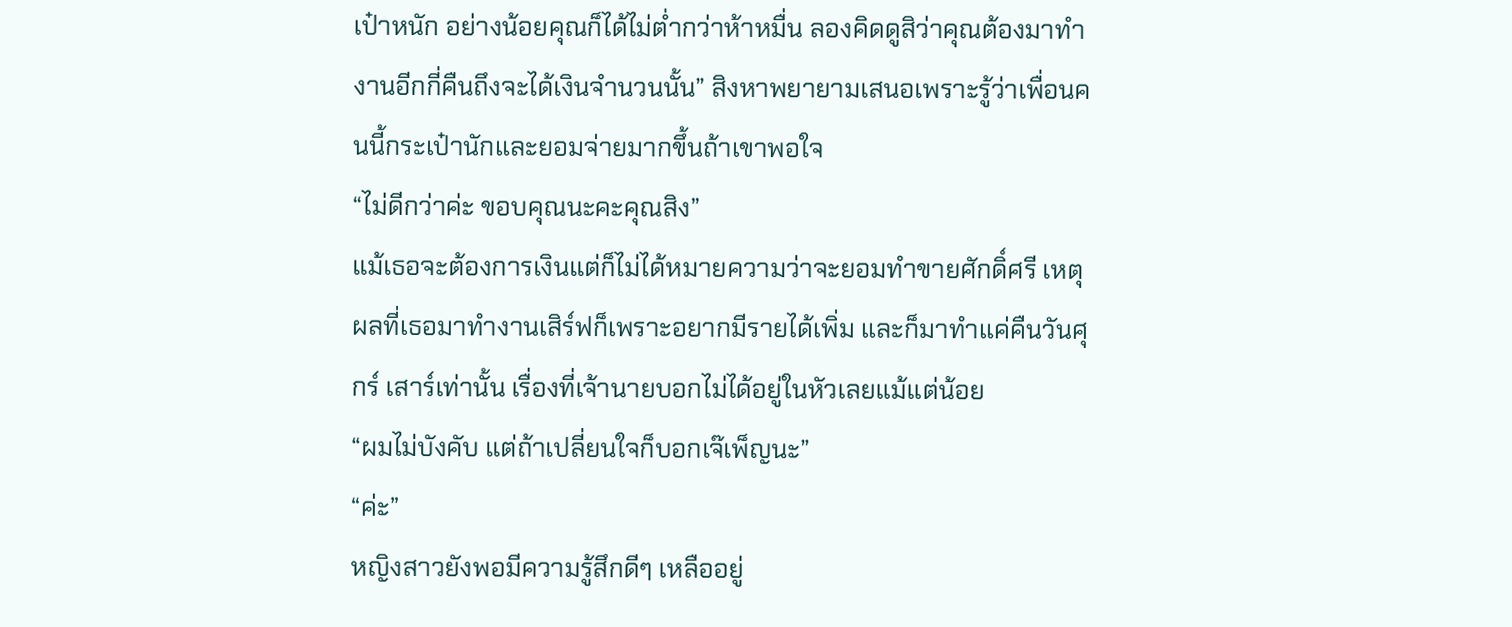เป๋าหนัก อย่างน้อยคุณก็ได้ไม่ต่ำกว่าห้าหมื่น ลองคิดดูสิว่าคุณต้องมาทำงานอีกกี่คืนถึงจะได้เงินจำนวนนั้น” สิงหาพยายามเสนอเพราะรู้ว่าเพื่อนคนนี้กระเป๋านักและยอมจ่ายมากขึ้นถ้าเขาพอใจ
“ไม่ดีกว่าค่ะ ขอบคุณนะคะคุณสิง”
แม้เธอจะต้องการเงินแต่ก็ไม่ได้หมายความว่าจะยอมทำขายศักดิ์ศรี เหตุผลที่เธอมาทำงานเสิร์ฟก็เพราะอยากมีรายได้เพิ่ม และก็มาทำแค่คืนวันศุกร์ เสาร์เท่านั้น เรื่องที่เจ้านายบอกไม่ได้อยู่ในหัวเลยแม้แต่น้อย
“ผมไม่บังคับ แต่ถ้าเปลี่ยนใจก็บอกเจ๊เพ็ญนะ”
“ค่ะ”
หญิงสาวยังพอมีความรู้สึกดีๆ เหลืออยู่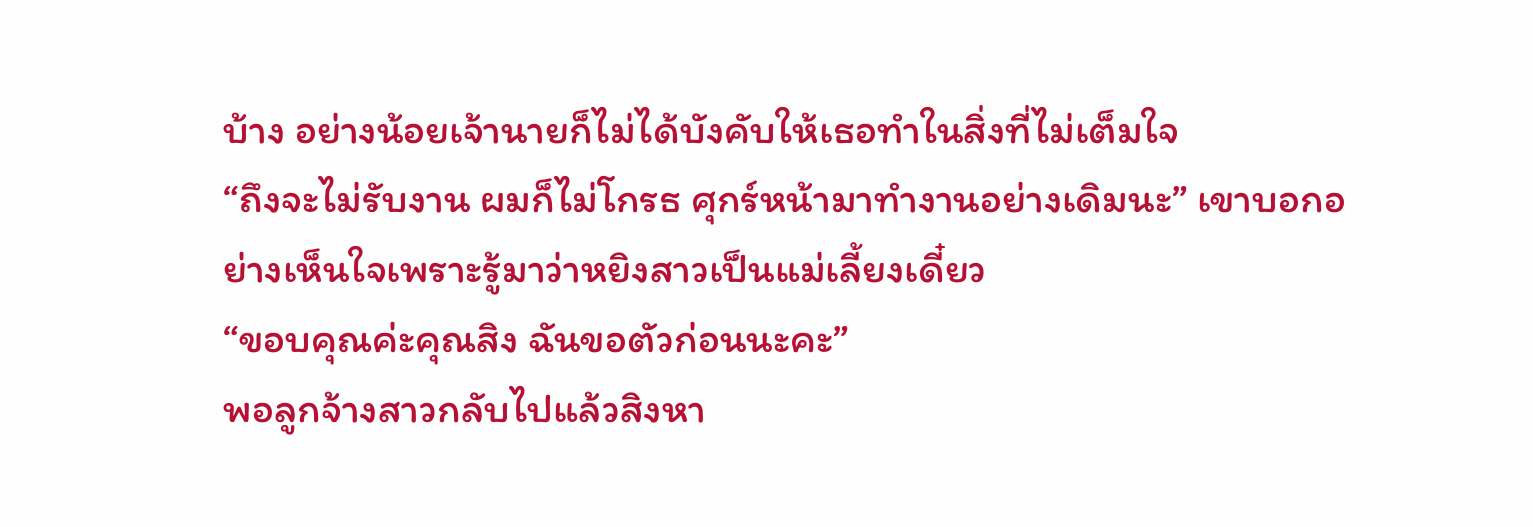บ้าง อย่างน้อยเจ้านายก็ไม่ได้บังคับให้เธอทำในสิ่งที่ไม่เต็มใจ
“ถึงจะไม่รับงาน ผมก็ไม่โกรธ ศุกร์หน้ามาทำงานอย่างเดิมนะ” เขาบอกอย่างเห็นใจเพราะรู้มาว่าหยิงสาวเป็นแม่เลี้ยงเดี๋ยว
“ขอบคุณค่ะคุณสิง ฉันขอตัวก่อนนะคะ”
พอลูกจ้างสาวกลับไปแล้วสิงหา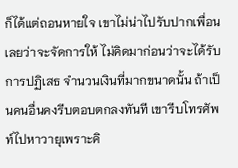ก็ได้แต่ถอนหายใจ เขาไม่น่าไปรับปากเพื่อนเลยว่าจะจัดการให้ ไม่คิดมาก่อนว่าจะได้รับการปฏิเสธ จำนวนเงินที่มากขนาดนั้น ถ้าเป็นคนอื่นคงรีบตอบตกลงทันที เขารีบโทรศัพท์ไปหาวายุเพราะคิ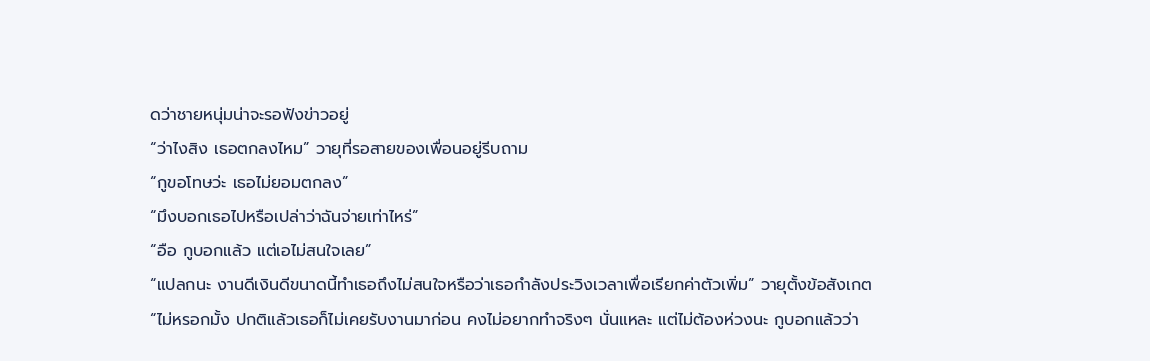ดว่าชายหนุ่มน่าจะรอฟังข่าวอยู่
“ว่าไงสิง เธอตกลงไหม” วายุที่รอสายของเพื่อนอยู่รีบถาม
“กูขอโทษว่ะ เธอไม่ยอมตกลง”
“มึงบอกเธอไปหรือเปล่าว่าฉันจ่ายเท่าไหร่”
“อือ กูบอกแล้ว แต่เอไม่สนใจเลย”
“แปลกนะ งานดีเงินดีขนาดนี้ทำเธอถึงไม่สนใจหรือว่าเธอกำลังประวิงเวลาเพื่อเรียกค่าตัวเพิ่ม” วายุตั้งข้อสังเกต
“ไม่หรอกมั้ง ปกติแล้วเธอก็ไม่เคยรับงานมาก่อน คงไม่อยากทำจริงๆ นั่นแหละ แต่ไม่ต้องห่วงนะ กูบอกแล้วว่า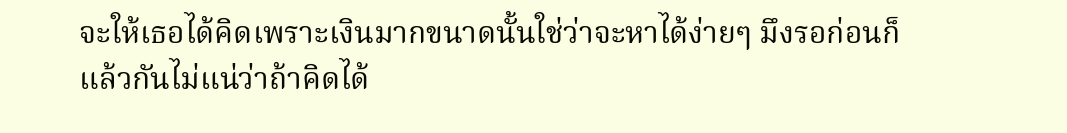จะให้เธอได้คิดเพราะเงินมากขนาดนั้นใช่ว่าจะหาได้ง่ายๆ มึงรอก่อนก็แล้วกันไม่แน่ว่าถ้าคิดได้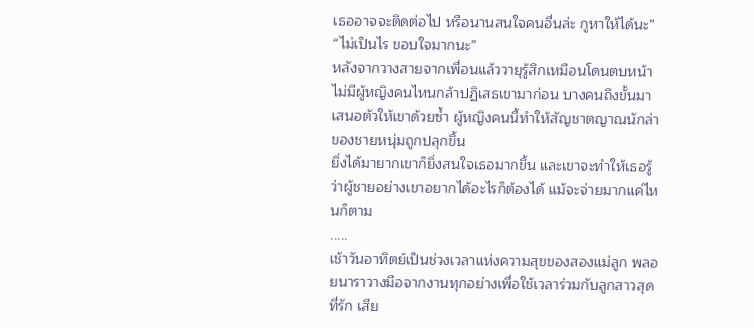เธออาจจะติดต่อไป หรือนานสนใจคนอื่นล่ะ กูหาให้ได้นะ”
“ไม่เป็นไร ขอบใจมากนะ”
หลังจากวางสายจากเพื่อนแล้ววายุรู้สึกเหมือนโดนตบหน้า ไม่มีผู้หญิงคนไหนกล้าปฏิเสธเขามาก่อน บางคนถึงขั้นมาเสนอตัวให้เขาด้วยซ้ำ ผู้หญิงคนนี้ทำให้สัญชาตญาณนักล่าของชายหนุ่มถูกปลุกขึ้น
ยิ่งได้มายากเขาก็ยิ่งสนใจเธอมากขึ้น และเขาจะทำให้เธอรู้ว่าผู้ชายอย่างเขาอยากได้อะไรก็ต้องได้ แม้จะจ่ายมากแค่ไหนก็ตาม
.....
เช้าวันอาทิตย์เป็นช่วงเวลาแห่งความสุขของสองแม่ลูก พลอยนาราวางมือจากงานทุกอย่างเพื่อใช้เวลาร่วมกับลูกสาวสุดที่รัก เสีย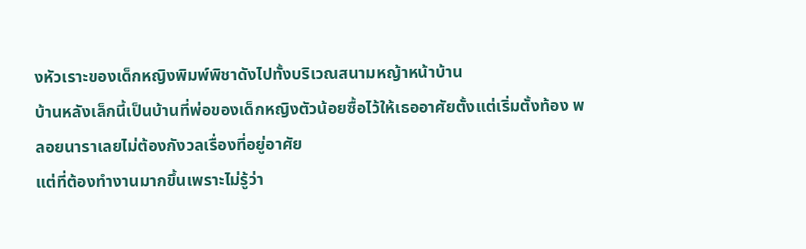งหัวเราะของเด็กหญิงพิมพ์พิชาดังไปทั้งบริเวณสนามหญ้าหน้าบ้าน
บ้านหลังเล็กนี้เป็นบ้านที่พ่อของเด็กหญิงตัวน้อยซื้อไว้ให้เธออาศัยตั้งแต่เริ่มตั้งท้อง พลอยนาราเลยไม่ต้องกังวลเรื่องที่อยู่อาศัย
แต่ที่ต้องทำงานมากขึ้นเพราะไม่รู้ว่า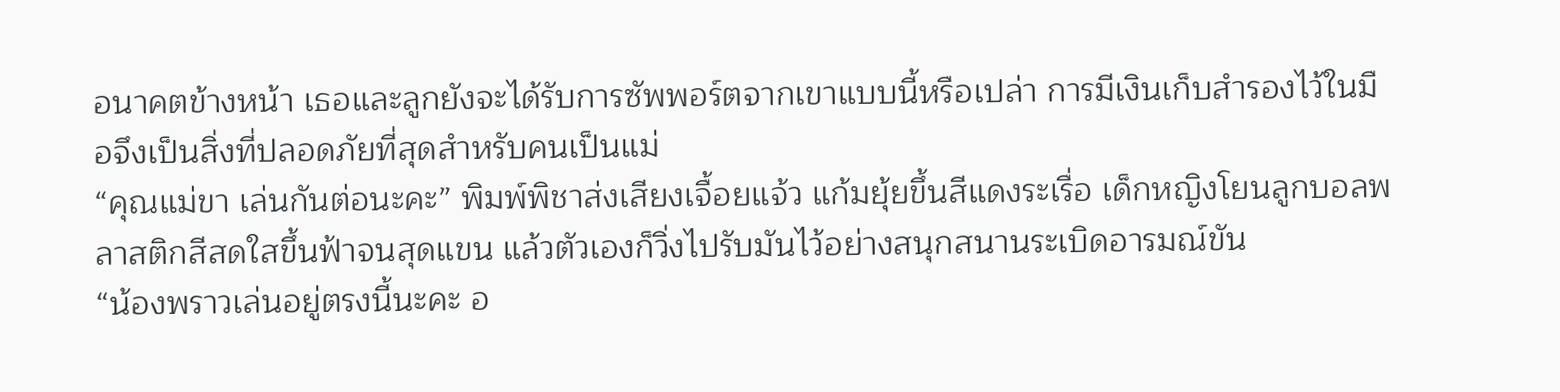อนาคตข้างหน้า เธอและลูกยังจะได้รับการซัพพอร์ตจากเขาแบบนี้หรือเปล่า การมีเงินเก็บสำรองไว้ในมือจึงเป็นสิ่งที่ปลอดภัยที่สุดสำหรับคนเป็นแม่
“คุณแม่ขา เล่นกันต่อนะคะ” พิมพ์พิชาส่งเสียงเจื้อยแจ้ว แก้มยุ้ยขึ้นสีแดงระเรื่อ เด็กหญิงโยนลูกบอลพลาสติกสีสดใสขึ้นฟ้าจนสุดแขน แล้วตัวเองก็วิ่งไปรับมันไว้อย่างสนุกสนานระเบิดอารมณ์ขัน
“น้องพราวเล่นอยู่ตรงนี้นะคะ อ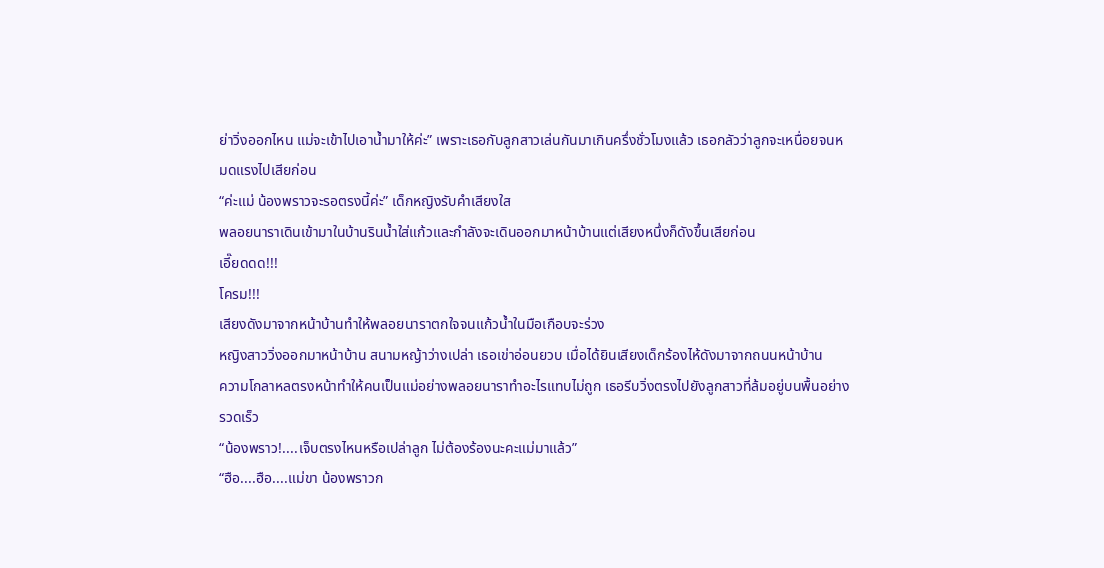ย่าวิ่งออกไหน แม่จะเข้าไปเอาน้ำมาให้ค่ะ” เพราะเธอกับลูกสาวเล่นกันมาเกินครึ่งชั่วโมงแล้ว เธอกลัวว่าลูกจะเหนื่อยจนหมดแรงไปเสียก่อน
“ค่ะแม่ น้องพราวจะรอตรงนี้ค่ะ” เด็กหญิงรับคำเสียงใส
พลอยนาราเดินเข้ามาในบ้านรินน้ำใส่แก้วและกำลังจะเดินออกมาหน้าบ้านแต่เสียงหนึ่งก็ดังขึ้นเสียก่อน
เอี๊ยดดด!!!
โครม!!!
เสียงดังมาจากหน้าบ้านทำให้พลอยนาราตกใจจนแก้วน้ำในมือเกือบจะร่วง
หญิงสาววิ่งออกมาหน้าบ้าน สนามหญ้าว่างเปล่า เธอเข่าอ่อนยวบ เมื่อได้ยินเสียงเด็กร้องไห้ดังมาจากถนนหน้าบ้าน
ความโกลาหลตรงหน้าทำให้คนเป็นแม่อย่างพลอยนาราทำอะไรแทบไม่ถูก เธอรีบวิ่งตรงไปยังลูกสาวที่ล้มอยู่บนพื้นอย่างรวดเร็ว
“น้องพราว!....เจ็บตรงไหนหรือเปล่าลูก ไม่ต้องร้องนะคะแม่มาแล้ว”
“ฮือ....ฮือ....แม่ขา น้องพราวก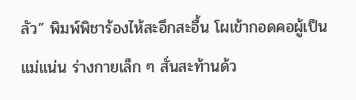ลัว” พิมพ์พิชาร้องไห้สะอึกสะอื้น โผเข้ากอดคอผู้เป็นแม่แน่น ร่างกายเล็ก ๆ สั่นสะท้านด้ว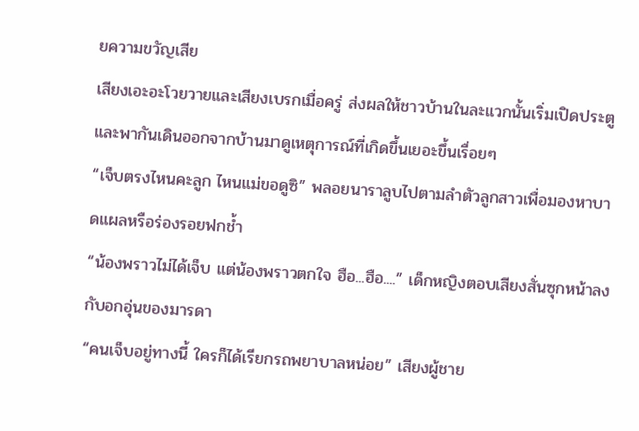ยความขวัญเสีย
เสียงเอะอะโวยวายและเสียงเบรกเมื่อครู่ ส่งผลให้ชาวบ้านในละแวกนั้นเริ่มเปิดประตูและพากันเดินออกจากบ้านมาดูเหตุการณ์ที่เกิดขึ้นเยอะขึ้นเรื่อยๆ
“เจ็บตรงไหนคะลูก ไหนแม่ขอดูซิ” พลอยนาราลูบไปตามลำตัวลูกสาวเพื่อมองหาบาดแผลหรือร่องรอยฟกช้ำ
“น้องพราวไม่ได้เจ็บ แต่น้องพราวตกใจ ฮือ...ฮือ....” เด็กหญิงตอบเสียงสั่นซุกหน้าลงกับอกอุ่นของมารดา
“คนเจ็บอยู่ทางนี้ ใครก็ได้เรียกรถพยาบาลหน่อย” เสียงผู้ชาย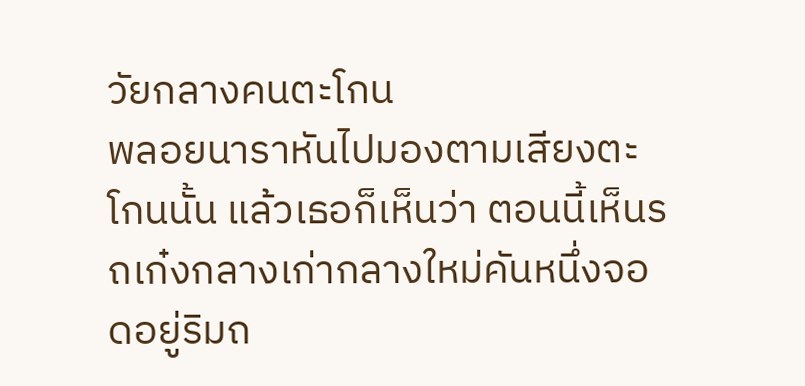วัยกลางคนตะโกน
พลอยนาราหันไปมองตามเสียงตะโกนนั้น แล้วเธอก็เห็นว่า ตอนนี้เห็นรถเก๋งกลางเก่ากลางใหม่คันหนึ่งจอดอยู่ริมถ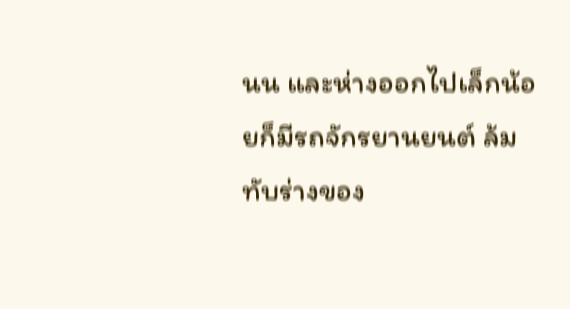นน และห่างออกไปเล็กน้อยก็มีรถจักรยานยนต์ ล้มทับร่างของ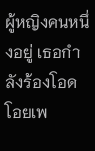ผู้หญิงคนหนึ่งอยู่ เธอกำลังร้องโอดโอยเพ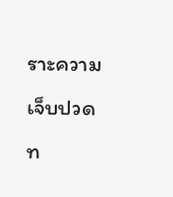ราะความเจ็บปวดท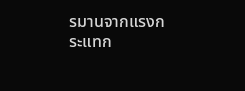รมานจากแรงกระแทก